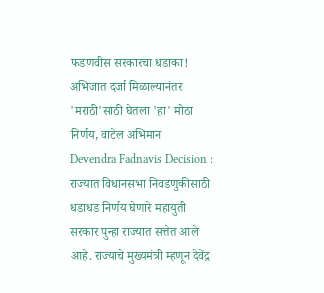फडणवीस सरकारचा धडाका! अभिजात दर्जा मिळाल्यानंतर 'मराठी'साठी घेतला 'हा' मोठा निर्णय, वाटेल अभिमान
Devendra Fadnavis Decision : राज्यात विधानसभा निवडणुकीसाठी धडाधड निर्णय घेणारे महायुती सरकार पुन्हा राज्यात सत्तेत आले आहे. राज्याचे मुख्यमंत्री म्हणून देवेंद्र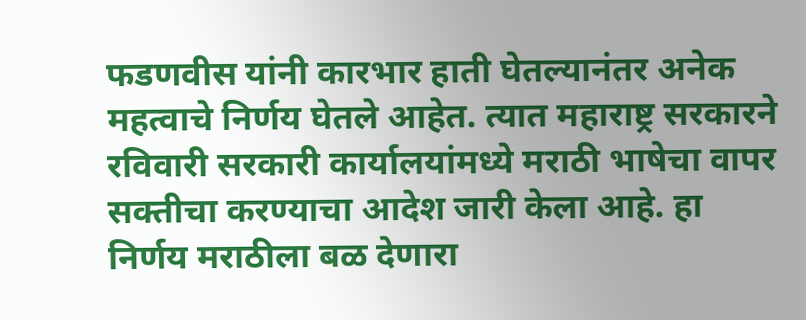फडणवीस यांनी कारभार हाती घेतल्यानंतर अनेक महत्वाचे निर्णय घेतले आहेत. त्यात महाराष्ट्र सरकारने रविवारी सरकारी कार्यालयांमध्ये मराठी भाषेचा वापर सक्तीचा करण्याचा आदेश जारी केला आहे. हा निर्णय मराठीला बळ देणारा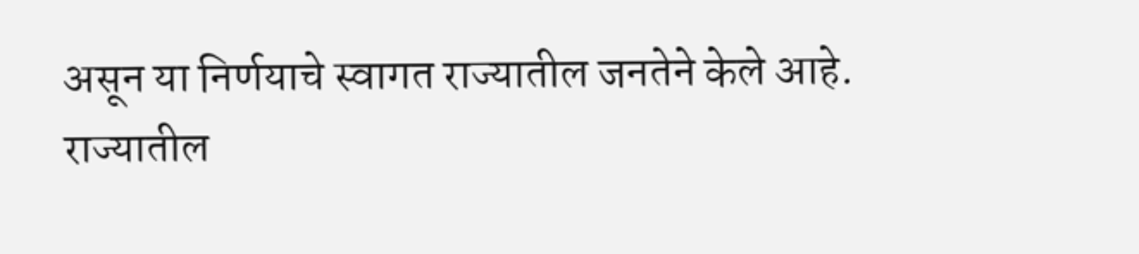असून या निर्णयाचे स्वागत राज्यातील जनतेने केले आहे.
राज्यातील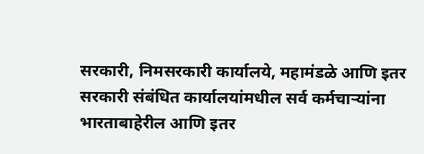सरकारी, निमसरकारी कार्यालये, महामंडळे आणि इतर सरकारी संबंधित कार्यालयांमधील सर्व कर्मचाऱ्यांना भारताबाहेरील आणि इतर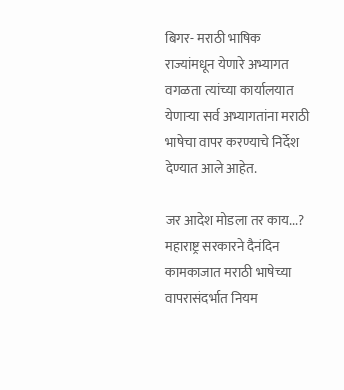बिगर- मराठी भाषिक राज्यांमधून येणारे अभ्यागत वगळता त्यांच्या कार्यालयात येणाऱ्या सर्व अभ्यागतांना मराठी भाषेचा वापर करण्याचे निर्देश देण्यात आले आहेत.

जर आदेश मोडला तर काय...?
महाराष्ट्र सरकारने दैनंदिन कामकाजात मराठी भाषेच्या वापरासंदर्भात नियम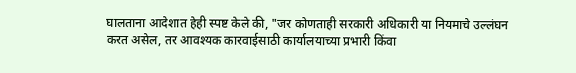घालताना आदेशात हेही स्पष्ट केले की, "जर कोणताही सरकारी अधिकारी या नियमाचे उल्लंघन करत असेल, तर आवश्यक कारवाईसाठी कार्यालयाच्या प्रभारी किंवा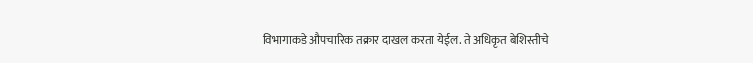विभागाकडे औपचारिक तक्रार दाखल करता येईल. ते अधिकृत बेशिस्तीचे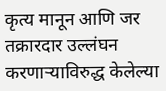कृत्य मानून आणि जर तक्रारदार उल्लंघन करणाऱ्याविरुद्ध केलेल्या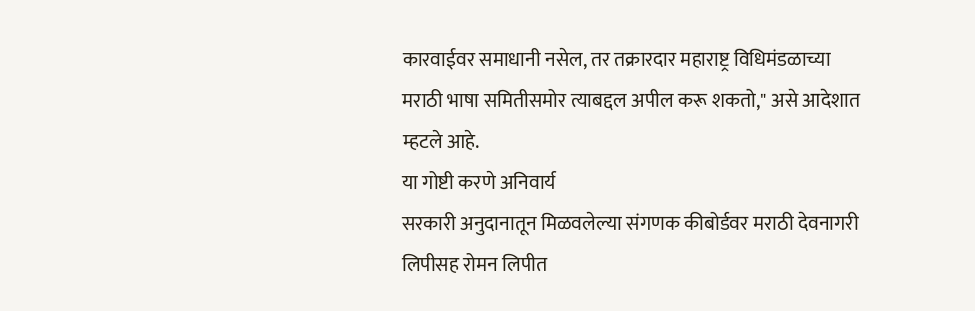कारवाईवर समाधानी नसेल, तर तक्रारदार महाराष्ट्र विधिमंडळाच्या मराठी भाषा समितीसमोर त्याबद्दल अपील करू शकतो," असे आदेशात म्हटले आहे.
या गोष्टी करणे अनिवार्य
सरकारी अनुदानातून मिळवलेल्या संगणक कीबोर्डवर मराठी देवनागरी लिपीसह रोमन लिपीत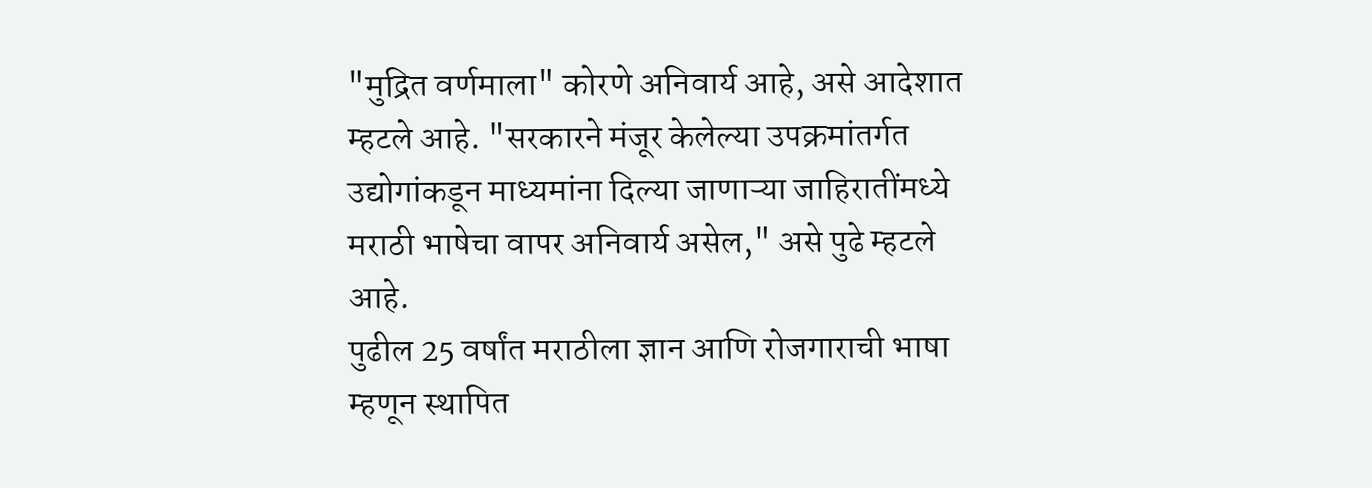"मुद्रित वर्णमाला" कोरणे अनिवार्य आहे, असे आदेशात म्हटले आहे. "सरकारने मंजूर केलेल्या उपक्रमांतर्गत उद्योगांकडून माध्यमांना दिल्या जाणाऱ्या जाहिरातींमध्ये मराठी भाषेचा वापर अनिवार्य असेल," असे पुढे म्हटले आहे.
पुढील 25 वर्षांत मराठीला ज्ञान आणि रोजगाराची भाषा म्हणून स्थापित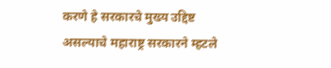करणे हे सरकारचे मुख्य उद्दिष्ट असल्याचे महाराष्ट्र सरकारने म्हटले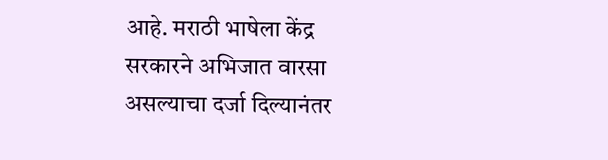आहे. मराठी भाषेला केंद्र सरकारने अभिजात वारसा असल्याचा दर्जा दिल्यानंतर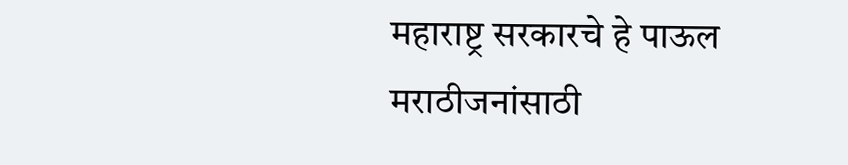महाराष्ट्र सरकारचे हे पाऊल मराठीजनांसाठी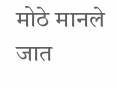मोठे मानले जात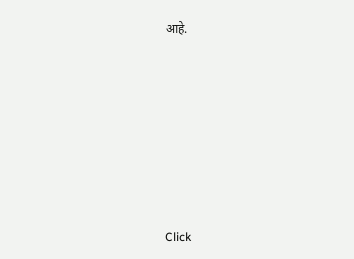आहे.












Click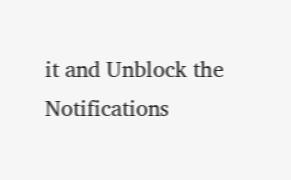it and Unblock the Notifications